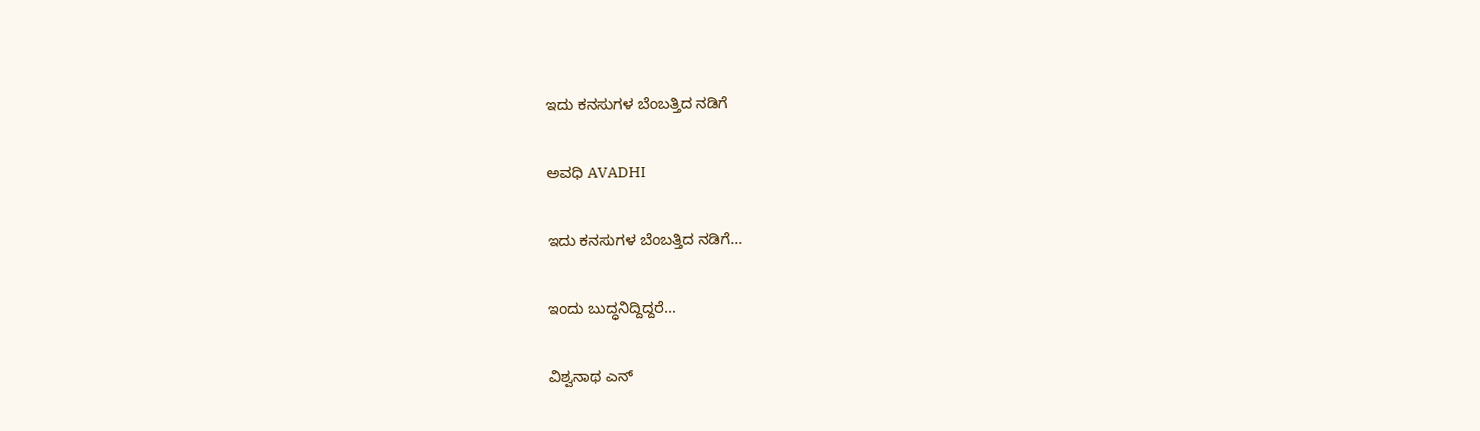ಇದು ಕನಸುಗಳ ಬೆಂಬತ್ತಿದ ನಡಿಗೆ‍

ಅವಧಿ AVADHI

ಇದು ಕನಸುಗಳ ಬೆಂಬತ್ತಿದ ನಡಿಗೆ...

ಇಂದು ಬುದ್ಧನಿದ್ದಿದ್ದರೆ…

ವಿಶ್ವನಾಥ ಎನ್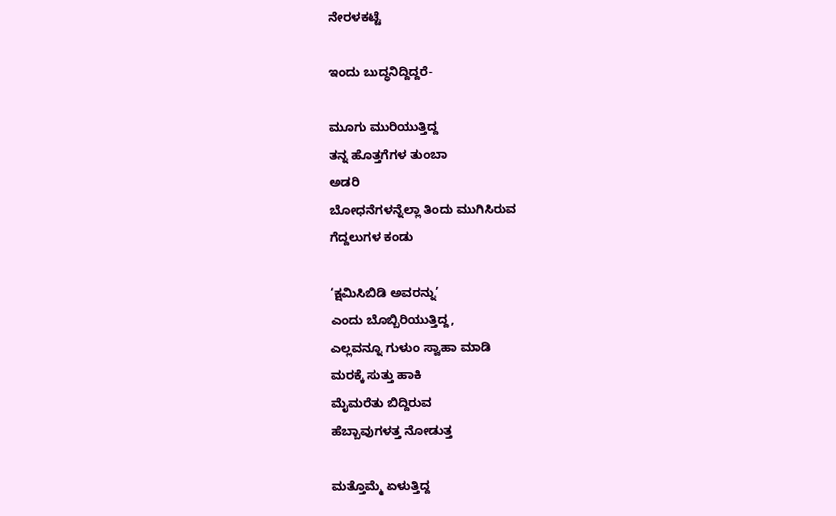ನೇರಳಕಟ್ಟೆ

ಇಂದು ಬುದ್ಧನಿದ್ದಿದ್ದರೆ-

ಮೂಗು ಮುರಿಯುತ್ತಿದ್ದ
ತನ್ನ ಹೊತ್ತಗೆಗಳ ತುಂಬಾ
ಅಡರಿ
ಬೋಧನೆಗಳನ್ನೆಲ್ಲಾ ತಿಂದು ಮುಗಿಸಿರುವ
ಗೆದ್ದಲುಗಳ ಕಂಡು

‘ಕ್ಷಮಿಸಿಬಿಡಿ ಅವರನ್ನು’
ಎಂದು ಬೊಬ್ಬಿರಿಯುತ್ತಿದ್ದ,
ಎಲ್ಲವನ್ನೂ ಗುಳುಂ ಸ್ವಾಹಾ ಮಾಡಿ
ಮರಕ್ಕೆ ಸುತ್ತು ಹಾಕಿ
ಮೈಮರೆತು ಬಿದ್ದಿರುವ
ಹೆಬ್ಬಾವುಗಳತ್ತ ನೋಡುತ್ತ

ಮತ್ತೊಮ್ಮೆ ಏಳುತ್ತಿದ್ದ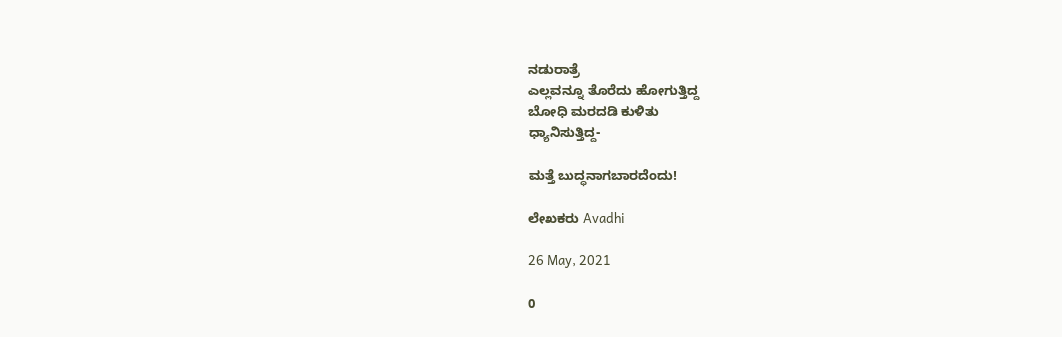ನಡುರಾತ್ರೆ
ಎಲ್ಲವನ್ನೂ ತೊರೆದು ಹೋಗುತ್ತಿದ್ದ
ಬೋಧಿ ಮರದಡಿ ಕುಳಿತು
ಧ್ಯಾನಿಸುತ್ತಿದ್ದ-

ಮತ್ತೆ ಬುದ್ಧನಾಗಬಾರದೆಂದು!

ಲೇಖಕರು Avadhi

26 May, 2021

0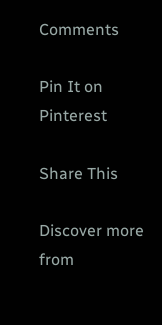Comments

Pin It on Pinterest

Share This

Discover more from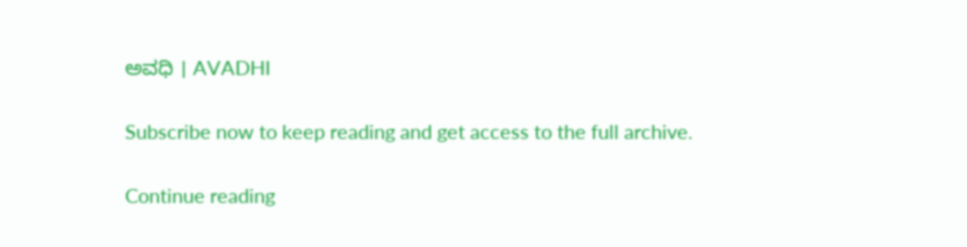ಅವಧಿ । AVADHI

Subscribe now to keep reading and get access to the full archive.

Continue reading